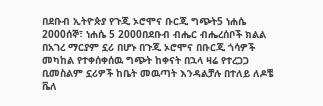በደቡብ ኢትዮጵያ የጉጂ ኦሮሞና ቡርጂ ግጭት5 ነሐሴ 2000ሰኞ፣ ነሐሴ 5 2000በደቡብ ብሔር ብሔረሰቦች ክልል በአገረ ማርያም ኗሪ በሆኑ በጉጂ ኦሮሞና በቡርጂ ጎሳዎች መካከል የተቀሰቀሰዉ ግጭት ከቀናት በኋላ ዛሬ የተረጋጋ ቢመስልም ኗሪዎች ከቤት መዉጣት እንዳልቻሉ በተለይ ለዶቼ ቬለ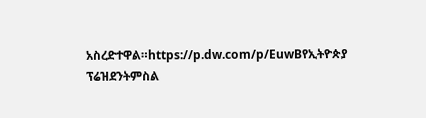አስረድተዋል።https://p.dw.com/p/EuwBየኢትዮጵያ ፕሬዝደንትምስል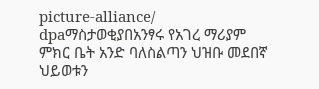picture-alliance/ dpaማስታወቂያበአንፃሩ የአገረ ማሪያም ምክር ቤት አንድ ባለስልጣን ህዝቡ መደበኛ ህይወቱን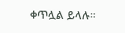ቀጥሏል ይላሉ።